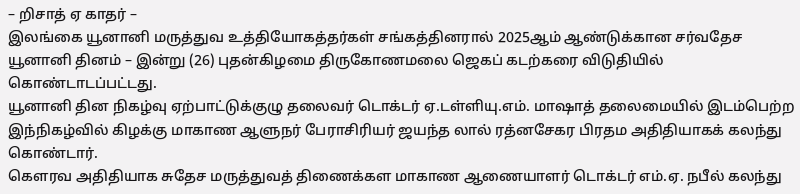– றிசாத் ஏ காதர் –
இலங்கை யூனானி மருத்துவ உத்தியோகத்தர்கள் சங்கத்தினரால் 2025ஆம் ஆண்டுக்கான சர்வதேச யூனானி தினம் – இன்று (26) புதன்கிழமை திருகோணமலை ஜெகப் கடற்கரை விடுதியில் கொண்டாடப்பட்டது.
யூனானி தின நிகழ்வு ஏற்பாட்டுக்குழு தலைவர் டொக்டர் ஏ.டள்ளியு.எம். மாஷாத் தலைமையில் இடம்பெற்ற இந்நிகழ்வில் கிழக்கு மாகாண ஆளுநர் பேராசிரியர் ஜயந்த லால் ரத்னசேகர பிரதம அதிதியாகக் கலந்து கொண்டார்.
கெளரவ அதிதியாக சுதேச மருத்துவத் திணைக்கள மாகாண ஆணையாளர் டொக்டர் எம்.ஏ. நபீல் கலந்து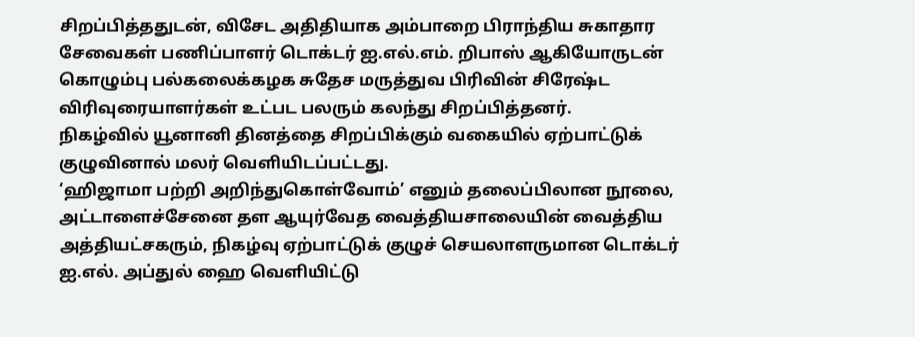சிறப்பித்ததுடன், விசேட அதிதியாக அம்பாறை பிராந்திய சுகாதார சேவைகள் பணிப்பாளர் டொக்டர் ஐ.எல்.எம். றிபாஸ் ஆகியோருடன் கொழும்பு பல்கலைக்கழக சுதேச மருத்துவ பிரிவின் சிரேஷ்ட விரிவுரையாளர்கள் உட்பட பலரும் கலந்து சிறப்பித்தனர்.
நிகழ்வில் யூனானி தினத்தை சிறப்பிக்கும் வகையில் ஏற்பாட்டுக் குழுவினால் மலர் வெளியிடப்பட்டது.
‘ஹிஜாமா பற்றி அறிந்துகொள்வோம்’ எனும் தலைப்பிலான நூலை, அட்டாளைச்சேனை தள ஆயுர்வேத வைத்தியசாலையின் வைத்திய அத்தியட்சகரும், நிகழ்வு ஏற்பாட்டுக் குழுச் செயலாளருமான டொக்டர் ஐ.எல். அப்துல் ஹை வெளியிட்டு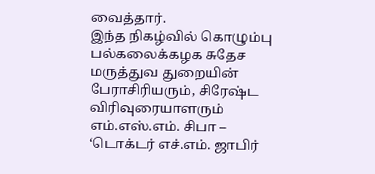வைத்தார்.
இந்த நிகழ்வில் கொழும்பு பல்கலைக்கழக சுதேச மருத்துவ துறையின் பேராசிரியரும், சிரேஷ்ட விரிவுரையாளரும் எம்.எஸ்.எம். சிபா – ‘டொக்டர் எச்.எம். ஜாபிர்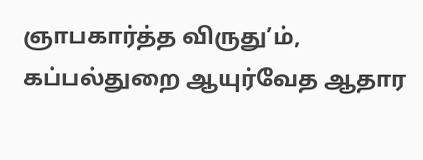ஞாபகார்த்த விருது’ம், கப்பல்துறை ஆயுர்வேத ஆதார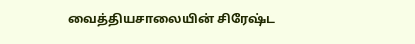வைத்தியசாலையின் சிரேஷ்ட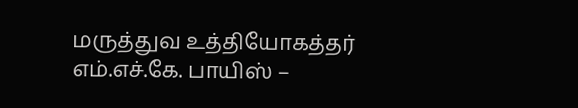மருத்துவ உத்தியோகத்தர் எம்.எச்.கே. பாயிஸ் –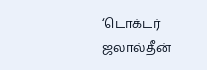‘டொக்டர் ஜலால்தீன்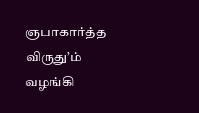ஞபாகார்த்த விருது’ம் வழங்கி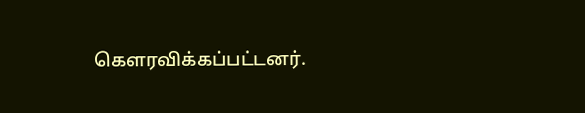கெளரவிக்கப்பட்டனர்.